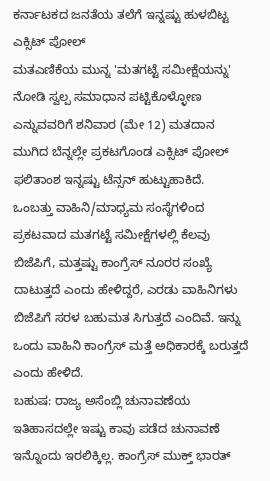ಕರ್ನಾಟಕದ ಜನತೆಯ ತಲೆಗೆ ಇನ್ನಷ್ಟು ಹುಳಬಿಟ್ಟ ಎಕ್ಸಿಟ್ ಪೋಲ್
ಮತಎಣಿಕೆಯ ಮುನ್ನ 'ಮತಗಟ್ಟೆ ಸಮೀಕ್ಷೆಯನ್ನು' ನೋಡಿ ಸ್ವಲ್ಪ ಸಮಾಧಾನ ಪಟ್ಟಿಕೊಳ್ಳೋಣ ಎನ್ನುವವರಿಗೆ ಶನಿವಾರ (ಮೇ 12) ಮತದಾನ ಮುಗಿದ ಬೆನ್ನಲ್ಲೇ ಪ್ರಕಟಗೊಂಡ ಎಕ್ಸಿಟ್ ಪೋಲ್ ಫಲಿತಾಂಶ ಇನ್ನಷ್ಟು ಟೆನ್ಸನ್ ಹುಟ್ಟುಹಾಕಿದೆ.
ಒಂಬತ್ತು ವಾಹಿನಿ/ಮಾಧ್ಯಮ ಸಂಸ್ಥೆಗಳಿಂದ ಪ್ರಕಟವಾದ ಮತಗಟ್ಟೆ ಸಮೀಕ್ಷೆಗಳಲ್ಲಿ ಕೆಲವು ಬಿಜೆಪಿಗೆ, ಮತ್ತಷ್ಟು ಕಾಂಗ್ರೆಸ್ ನೂರರ ಸಂಖ್ಯೆ ದಾಟುತ್ತದೆ ಎಂದು ಹೇಳಿದ್ದರೆ, ಎರಡು ವಾಹಿನಿಗಳು ಬಿಜೆಪಿಗೆ ಸರಳ ಬಹುಮತ ಸಿಗುತ್ತದೆ ಎಂದಿವೆ. ಇನ್ನು ಒಂದು ವಾಹಿನಿ ಕಾಂಗ್ರೆಸ್ ಮತ್ತೆ ಅಧಿಕಾರಕ್ಕೆ ಬರುತ್ತದೆ ಎಂದು ಹೇಳಿದೆ.
ಬಹುಷ: ರಾಜ್ಯ ಅಸೆಂಬ್ಲಿ ಚುನಾವಣೆಯ ಇತಿಹಾಸದಲ್ಲೇ ಇಷ್ಟು ಕಾವು ಪಡೆದ ಚುನಾವಣೆ ಇನ್ನೊಂದು ಇರಲಿಕ್ಕಿಲ್ಲ. ಕಾಂಗ್ರೆಸ್ ಮುಕ್ತ್ ಭಾರತ್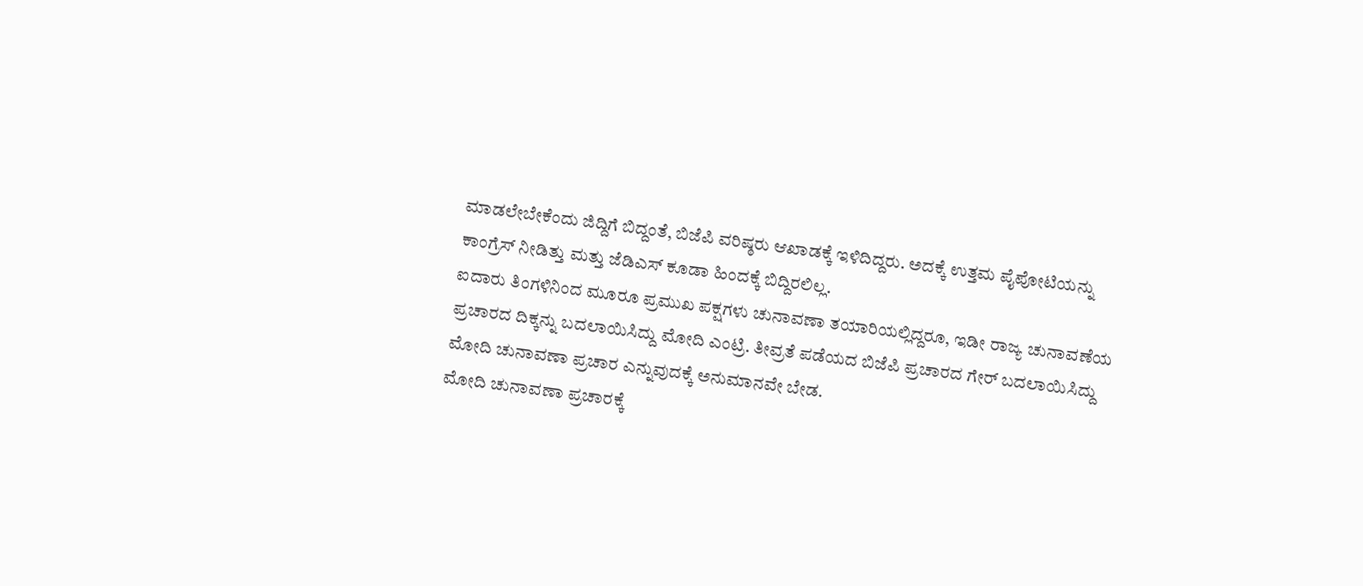ಮಾಡಲೇಬೇಕೆಂದು ಜಿದ್ದಿಗೆ ಬಿದ್ದಂತೆ, ಬಿಜೆಪಿ ವರಿಷ್ಠರು ಆಖಾಡಕ್ಕೆ ಇಳಿದಿದ್ದರು. ಅದಕ್ಕೆ ಉತ್ತಮ ಪೈಪೋಟಿಯನ್ನು ಕಾಂಗ್ರೆಸ್ ನೀಡಿತ್ತು ಮತ್ತು ಜೆಡಿಎಸ್ ಕೂಡಾ ಹಿಂದಕ್ಕೆ ಬಿದ್ದಿರಲಿಲ್ಲ.
ಐದಾರು ತಿಂಗಳಿನಿಂದ ಮೂರೂ ಪ್ರಮುಖ ಪಕ್ಷಗಳು ಚುನಾವಣಾ ತಯಾರಿಯಲ್ಲಿದ್ದರೂ, ಇಡೀ ರಾಜ್ಯ ಚುನಾವಣೆಯ ಪ್ರಚಾರದ ದಿಕ್ಕನ್ನು ಬದಲಾಯಿಸಿದ್ದು ಮೋದಿ ಎಂಟ್ರಿ. ತೀವ್ರತೆ ಪಡೆಯದ ಬಿಜೆಪಿ ಪ್ರಚಾರದ ಗೇರ್ ಬದಲಾಯಿಸಿದ್ದು ಮೋದಿ ಚುನಾವಣಾ ಪ್ರಚಾರ ಎನ್ನುವುದಕ್ಕೆ ಅನುಮಾನವೇ ಬೇಡ.
ಮೋದಿ ಚುನಾವಣಾ ಪ್ರಚಾರಕ್ಕೆ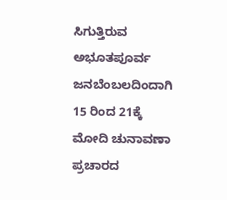ಸಿಗುತ್ತಿರುವ ಅಭೂತಪೂರ್ವ ಜನಬೆಂಬಲದಿಂದಾಗಿ 15 ರಿಂದ 21ಕ್ಕೆ ಮೋದಿ ಚುನಾವಣಾ ಪ್ರಚಾರದ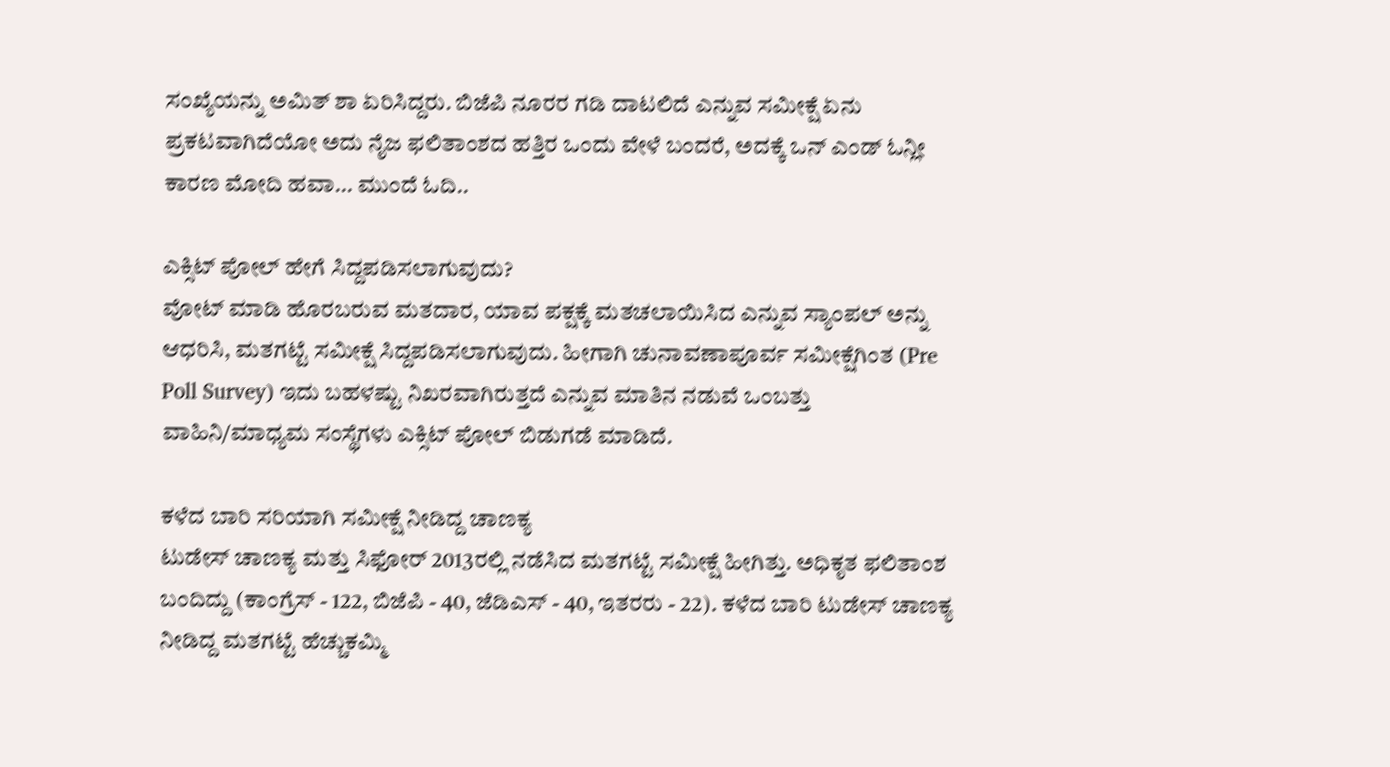ಸಂಖ್ಯೆಯನ್ನು ಅಮಿತ್ ಶಾ ಏರಿಸಿದ್ದರು. ಬಿಜೆಪಿ ನೂರರ ಗಡಿ ದಾಟಲಿದೆ ಎನ್ನುವ ಸಮೀಕ್ಷೆ ಏನು ಪ್ರಕಟವಾಗಿದೆಯೋ ಅದು ನೈಜ ಫಲಿತಾಂಶದ ಹತ್ತಿರ ಒಂದು ವೇಳೆ ಬಂದರೆ, ಅದಕ್ಕೆ ಒನ್ ಎಂಡ್ ಓನ್ಲೀ ಕಾರಣ ಮೋದಿ ಹವಾ... ಮುಂದೆ ಓದಿ..

ಎಕ್ಸಿಟ್ ಪೋಲ್ ಹೇಗೆ ಸಿದ್ದಪಡಿಸಲಾಗುವುದು?
ವೋಟ್ ಮಾಡಿ ಹೊರಬರುವ ಮತದಾರ, ಯಾವ ಪಕ್ಷಕ್ಕೆ ಮತಚಲಾಯಿಸಿದ ಎನ್ನುವ ಸ್ಯಾಂಪಲ್ ಅನ್ನು ಆಧರಿಸಿ, ಮತಗಟ್ಟೆ ಸಮೀಕ್ಷೆ ಸಿದ್ದಪಡಿಸಲಾಗುವುದು. ಹೀಗಾಗಿ ಚುನಾವಣಾಪೂರ್ವ ಸಮೀಕ್ಷೆಗಿಂತ (Pre Poll Survey) ಇದು ಬಹಳಷ್ಟು ನಿಖರವಾಗಿರುತ್ತದೆ ಎನ್ನುವ ಮಾತಿನ ನಡುವೆ ಒಂಬತ್ತು ವಾಹಿನಿ/ಮಾಧ್ಯಮ ಸಂಸ್ಥೆಗಳು ಎಕ್ಸಿಟ್ ಪೋಲ್ ಬಿಡುಗಡೆ ಮಾಡಿದೆ.

ಕಳೆದ ಬಾರಿ ಸರಿಯಾಗಿ ಸಮೀಕ್ಷೆ ನೀಡಿದ್ದ ಚಾಣಕ್ಯ
ಟುಡೇಸ್ ಚಾಣಕ್ಯ ಮತ್ತು ಸಿಫೋರ್ 2013ರಲ್ಲಿ ನಡೆಸಿದ ಮತಗಟ್ಟೆ ಸಮೀಕ್ಷೆ ಹೀಗಿತ್ತು. ಅಧಿಕೃತ ಫಲಿತಾಂಶ ಬಂದಿದ್ದು (ಕಾಂಗ್ರೆಸ್ - 122, ಬಿಜೆಪಿ - 40, ಜೆಡಿಎಸ್ - 40, ಇತರರು - 22). ಕಳೆದ ಬಾರಿ ಟುಡೇಸ್ ಚಾಣಕ್ಯ ನೀಡಿದ್ದ ಮತಗಟ್ಟೆ ಹೆಚ್ಚುಕಮ್ಮಿ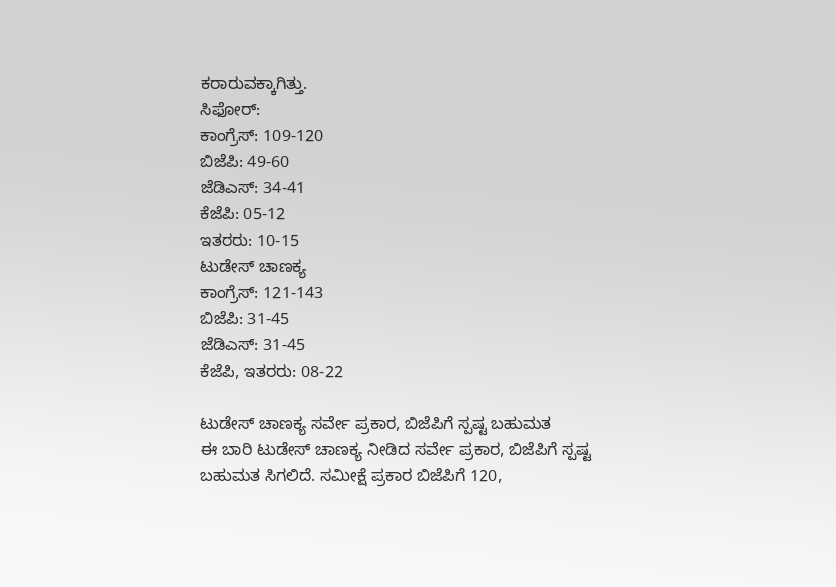ಕರಾರುವಕ್ಕಾಗಿತ್ತು.
ಸಿಫೋರ್:
ಕಾಂಗ್ರೆಸ್: 109-120
ಬಿಜೆಪಿ: 49-60
ಜೆಡಿಎಸ್: 34-41
ಕೆಜೆಪಿ: 05-12
ಇತರರು: 10-15
ಟುಡೇಸ್ ಚಾಣಕ್ಯ
ಕಾಂಗ್ರೆಸ್: 121-143
ಬಿಜೆಪಿ: 31-45
ಜೆಡಿಎಸ್: 31-45
ಕೆಜೆಪಿ, ಇತರರು: 08-22

ಟುಡೇಸ್ ಚಾಣಕ್ಯ ಸರ್ವೇ ಪ್ರಕಾರ, ಬಿಜೆಪಿಗೆ ಸ್ಪಷ್ಟ ಬಹುಮತ
ಈ ಬಾರಿ ಟುಡೇಸ್ ಚಾಣಕ್ಯ ನೀಡಿದ ಸರ್ವೇ ಪ್ರಕಾರ, ಬಿಜೆಪಿಗೆ ಸ್ಪಷ್ಟ ಬಹುಮತ ಸಿಗಲಿದೆ. ಸಮೀಕ್ಷೆ ಪ್ರಕಾರ ಬಿಜೆಪಿಗೆ 120,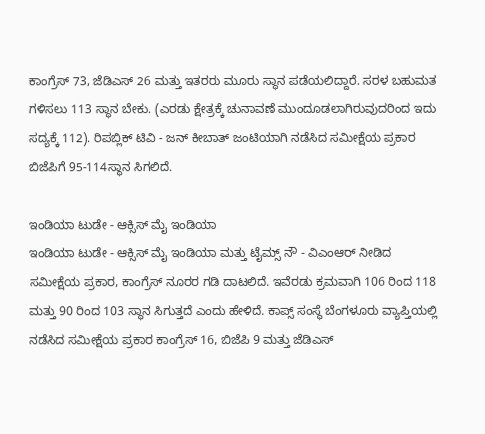ಕಾಂಗ್ರೆಸ್ 73, ಜೆಡಿಎಸ್ 26 ಮತ್ತು ಇತರರು ಮೂರು ಸ್ಥಾನ ಪಡೆಯಲಿದ್ದಾರೆ. ಸರಳ ಬಹುಮತ ಗಳಿಸಲು 113 ಸ್ಥಾನ ಬೇಕು. (ಎರಡು ಕ್ಷೇತ್ರಕ್ಕೆ ಚುನಾವಣೆ ಮುಂದೂಡಲಾಗಿರುವುದರಿಂದ ಇದು ಸದ್ಯಕ್ಕೆ 112). ರಿಪಬ್ಲಿಕ್ ಟಿವಿ - ಜನ್ ಕೀಬಾತ್ ಜಂಟಿಯಾಗಿ ನಡೆಸಿದ ಸಮೀಕ್ಷೆಯ ಪ್ರಕಾರ ಬಿಜೆಪಿಗೆ 95-114ಸ್ಥಾನ ಸಿಗಲಿದೆ.

ಇಂಡಿಯಾ ಟುಡೇ - ಆಕ್ಸಿಸ್ ಮೈ ಇಂಡಿಯಾ
ಇಂಡಿಯಾ ಟುಡೇ - ಆಕ್ಸಿಸ್ ಮೈ ಇಂಡಿಯಾ ಮತ್ತು ಟೈಮ್ಸ್ ನೌ - ವಿಎಂಆರ್ ನೀಡಿದ ಸಮೀಕ್ಷೆಯ ಪ್ರಕಾರ, ಕಾಂಗ್ರೆಸ್ ನೂರರ ಗಡಿ ದಾಟಲಿದೆ. ಇವೆರಡು ಕ್ರಮವಾಗಿ 106 ರಿಂದ 118 ಮತ್ತು 90 ರಿಂದ 103 ಸ್ಥಾನ ಸಿಗುತ್ತದೆ ಎಂದು ಹೇಳಿದೆ. ಕಾಪ್ಸ್ ಸಂಸ್ಥೆ ಬೆಂಗಳೂರು ವ್ಯಾಪ್ತಿಯಲ್ಲಿ ನಡೆಸಿದ ಸಮೀಕ್ಷೆಯ ಪ್ರಕಾರ ಕಾಂಗ್ರೆಸ್ 16, ಬಿಜೆಪಿ 9 ಮತ್ತು ಜೆಡಿಎಸ್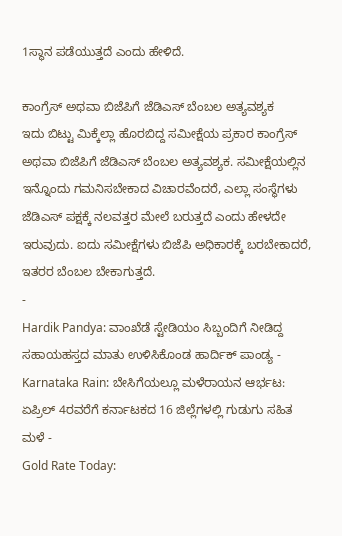1ಸ್ಥಾನ ಪಡೆಯುತ್ತದೆ ಎಂದು ಹೇಳಿದೆ.

ಕಾಂಗ್ರೆಸ್ ಅಥವಾ ಬಿಜೆಪಿಗೆ ಜೆಡಿಎಸ್ ಬೆಂಬಲ ಅತ್ಯವಶ್ಯಕ
ಇದು ಬಿಟ್ಟು ಮಿಕ್ಕೆಲ್ಲಾ ಹೊರಬಿದ್ದ ಸಮೀಕ್ಷೆಯ ಪ್ರಕಾರ ಕಾಂಗ್ರೆಸ್ ಅಥವಾ ಬಿಜೆಪಿಗೆ ಜೆಡಿಎಸ್ ಬೆಂಬಲ ಅತ್ಯವಶ್ಯಕ. ಸಮೀಕ್ಷೆಯಲ್ಲಿನ ಇನ್ನೊಂದು ಗಮನಿಸಬೇಕಾದ ವಿಚಾರವೆಂದರೆ, ಎಲ್ಲಾ ಸಂಸ್ಥೆಗಳು ಜೆಡಿಎಸ್ ಪಕ್ಷಕ್ಕೆ ನಲವತ್ತರ ಮೇಲೆ ಬರುತ್ತದೆ ಎಂದು ಹೇಳದೇ ಇರುವುದು. ಐದು ಸಮೀಕ್ಷೆಗಳು ಬಿಜೆಪಿ ಅಧಿಕಾರಕ್ಕೆ ಬರಬೇಕಾದರೆ, ಇತರರ ಬೆಂಬಲ ಬೇಕಾಗುತ್ತದೆ.
-
Hardik Pandya: ವಾಂಖೆಡೆ ಸ್ಟೇಡಿಯಂ ಸಿಬ್ಬಂದಿಗೆ ನೀಡಿದ್ದ ಸಹಾಯಹಸ್ತದ ಮಾತು ಉಳಿಸಿಕೊಂಡ ಹಾರ್ದಿಕ್ ಪಾಂಡ್ಯ -
Karnataka Rain: ಬೇಸಿಗೆಯಲ್ಲೂ ಮಳೆರಾಯನ ಆರ್ಭಟ: ಏಪ್ರಿಲ್ 4ರವರೆಗೆ ಕರ್ನಾಟಕದ 16 ಜಿಲ್ಲೆಗಳಲ್ಲಿ ಗುಡುಗು ಸಹಿತ ಮಳೆ -
Gold Rate Today: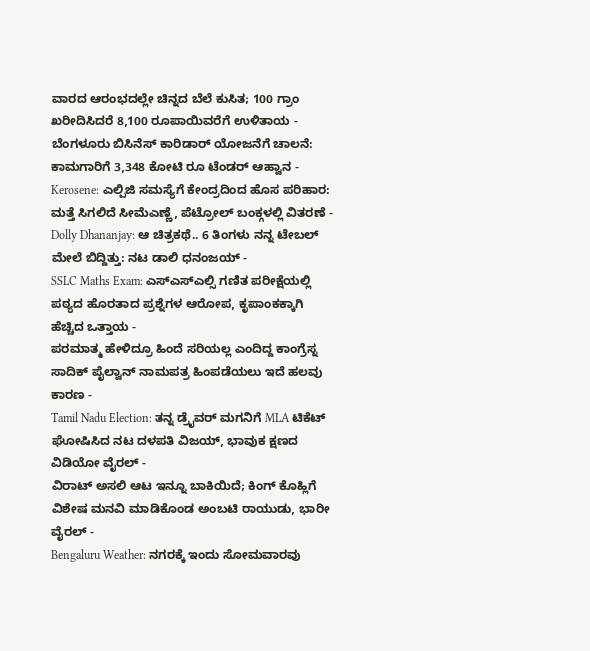ವಾರದ ಆರಂಭದಲ್ಲೇ ಚಿನ್ನದ ಬೆಲೆ ಕುಸಿತ; 100 ಗ್ರಾಂ ಖರೀದಿಸಿದರೆ 8,100 ರೂಪಾಯಿವರೆಗೆ ಉಳಿತಾಯ -
ಬೆಂಗಳೂರು ಬಿಸಿನೆಸ್ ಕಾರಿಡಾರ್ ಯೋಜನೆಗೆ ಚಾಲನೆ: ಕಾಮಗಾರಿಗೆ 3,348 ಕೋಟಿ ರೂ ಟೆಂಡರ್ ಆಹ್ವಾನ -
Kerosene: ಎಲ್ಪಿಜಿ ಸಮಸ್ಯೆಗೆ ಕೇಂದ್ರದಿಂದ ಹೊಸ ಪರಿಹಾರ: ಮತ್ತೆ ಸಿಗಲಿದೆ ಸೀಮೆಎಣ್ಣೆ, ಪೆಟ್ರೋಲ್ ಬಂಕ್ಗಳಲ್ಲಿ ವಿತರಣೆ -
Dolly Dhananjay: ಆ ಚಿತ್ರಕಥೆ.. 6 ತಿಂಗಳು ನನ್ನ ಟೇಬಲ್ ಮೇಲೆ ಬಿದ್ದಿತ್ತು: ನಟ ಡಾಲಿ ಧನಂಜಯ್ -
SSLC Maths Exam: ಎಸ್ಎಸ್ಎಲ್ಸಿ ಗಣಿತ ಪರೀಕ್ಷೆಯಲ್ಲಿ ಪಠ್ಯದ ಹೊರತಾದ ಪ್ರಶ್ನೆಗಳ ಆರೋಪ, ಕೃಪಾಂಕಕ್ಕಾಗಿ ಹೆಚ್ಚಿದ ಒತ್ತಾಯ -
ಪರಮಾತ್ಮ ಹೇಳಿದ್ರೂ ಹಿಂದೆ ಸರಿಯಲ್ಲ ಎಂದಿದ್ದ ಕಾಂಗ್ರೆಸ್ನ ಸಾದಿಕ್ ಪೈಲ್ವಾನ್ ನಾಮಪತ್ರ ಹಿಂಪಡೆಯಲು ಇದೆ ಹಲವು ಕಾರಣ -
Tamil Nadu Election: ತನ್ನ ಡ್ರೈವರ್ ಮಗನಿಗೆ MLA ಟಿಕೆಟ್ ಘೋಷಿಸಿದ ನಟ ದಳಪತಿ ವಿಜಯ್, ಭಾವುಕ ಕ್ಷಣದ ವಿಡಿಯೋ ವೈರಲ್ -
ವಿರಾಟ್ ಅಸಲಿ ಆಟ ಇನ್ನೂ ಬಾಕಿಯಿದೆ; ಕಿಂಗ್ ಕೊಹ್ಲಿಗೆ ವಿಶೇಷ ಮನವಿ ಮಾಡಿಕೊಂಡ ಅಂಬಟಿ ರಾಯುಡು, ಭಾರೀ ವೈರಲ್ -
Bengaluru Weather: ನಗರಕ್ಕೆ ಇಂದು ಸೋಮವಾರವು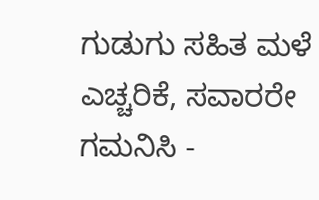ಗುಡುಗು ಸಹಿತ ಮಳೆ ಎಚ್ಚರಿಕೆ, ಸವಾರರೇ ಗಮನಿಸಿ -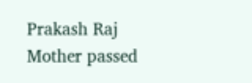Prakash Raj Mother passed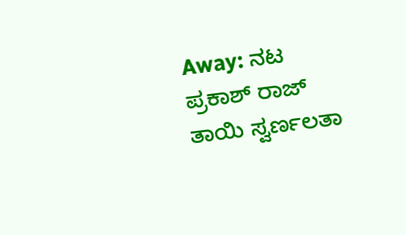Away: ನಟ ಪ್ರಕಾಶ್ ರಾಜ್ ತಾಯಿ ಸ್ವರ್ಣಲತಾ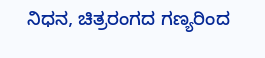ನಿಧನ, ಚಿತ್ರರಂಗದ ಗಣ್ಯರಿಂದ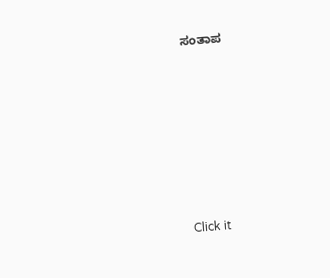ಸಂತಾಪ












Click it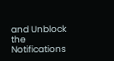and Unblock the Notifications